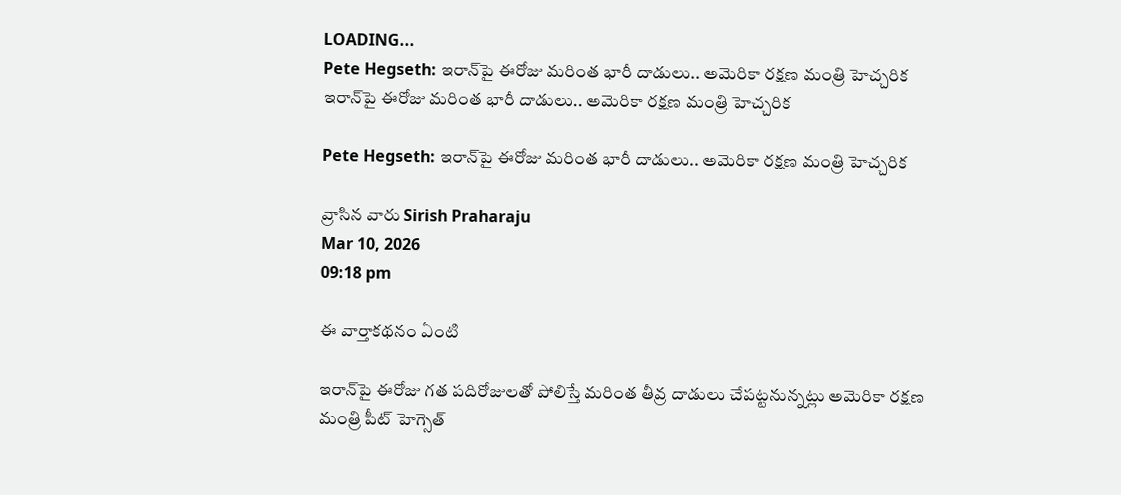LOADING...
Pete Hegseth: ఇరాన్‌పై ఈరోజు మరింత భారీ దాడులు.. అమెరికా రక్షణ మంత్రి హెచ్చరిక
ఇరాన్‌పై ఈరోజు మరింత భారీ దాడులు.. అమెరికా రక్షణ మంత్రి హెచ్చరిక

Pete Hegseth: ఇరాన్‌పై ఈరోజు మరింత భారీ దాడులు.. అమెరికా రక్షణ మంత్రి హెచ్చరిక

వ్రాసిన వారు Sirish Praharaju
Mar 10, 2026
09:18 pm

ఈ వార్తాకథనం ఏంటి

ఇరాన్‌పై ఈరోజు గత పదిరోజులతో పోలిస్తే మరింత తీవ్ర దాడులు చేపట్టనున్నట్లు అమెరికా రక్షణ మంత్రి పీట్ హెగ్సెత్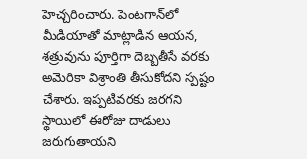హెచ్చరించారు. పెంటగాన్‌లో మీడియాతో మాట్లాడిన ఆయన, శత్రువును పూర్తిగా దెబ్బతీసే వరకు అమెరికా విశ్రాంతి తీసుకోదని స్పష్టం చేశారు. ఇప్పటివరకు జరగని స్థాయిలో ఈరోజు దాడులు జరుగుతాయని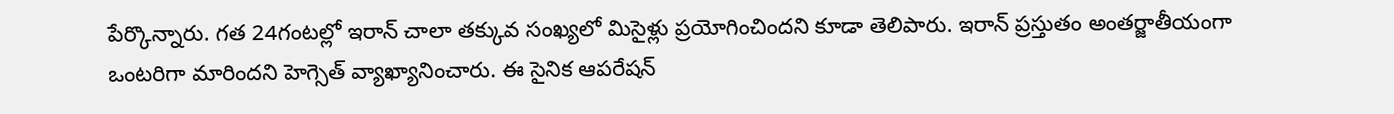పేర్కొన్నారు. గత 24గంటల్లో ఇరాన్ చాలా తక్కువ సంఖ్యలో మిసైళ్లు ప్రయోగించిందని కూడా తెలిపారు. ఇరాన్ ప్రస్తుతం అంతర్జాతీయంగా ఒంటరిగా మారిందని హెగ్సెత్ వ్యాఖ్యానించారు. ఈ సైనిక ఆపరేషన్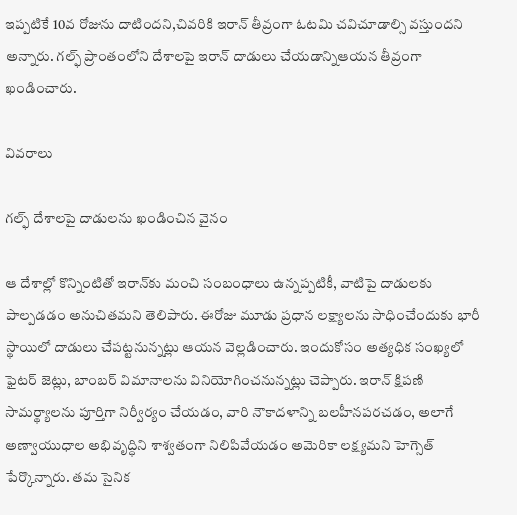ఇప్పటికే 10వ రోజును దాటిందని,చివరికి ఇరాన్ తీవ్రంగా ఓటమి చవిచూడాల్సి వస్తుందని అన్నారు. గల్ఫ్ ప్రాంతంలోని దేశాలపై ఇరాన్ దాడులు చేయడాన్నిఆయన తీవ్రంగా ఖండించారు.

వివరాలు

గల్ఫ్ దేశాలపై దాడులను ఖండించిన వైనం

ఆ దేశాల్లో కొన్నింటితో ఇరాన్‌కు మంచి సంబంధాలు ఉన్నప్పటికీ, వాటిపై దాడులకు పాల్పడడం అనుచితమని తెలిపారు. ఈరోజు మూడు ప్రధాన లక్ష్యాలను సాధించేందుకు భారీ స్థాయిలో దాడులు చేపట్టనున్నట్లు ఆయన వెల్లడించారు. ఇందుకోసం అత్యధిక సంఖ్యలో ఫైటర్ జెట్లు, బాంబర్ విమానాలను వినియోగించనున్నట్లు చెప్పారు. ఇరాన్ క్షిపణి సామర్థ్యాలను పూర్తిగా నిర్వీర్యం చేయడం, వారి నౌకాదళాన్ని బలహీనపరచడం, అలాగే అణ్వాయుధాల అభివృద్ధిని శాశ్వతంగా నిలిపివేయడం అమెరికా లక్ష్యమని హెగ్సెత్ పేర్కొన్నారు. తమ సైనిక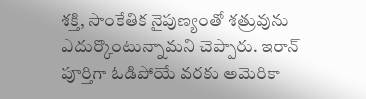శక్తి, సాంకేతిక నైపుణ్యంతో శత్రువును ఎదుర్కొంటున్నామని చెప్పారు. ఇరాన్ పూర్తిగా ఓడిపోయే వరకు అమెరికా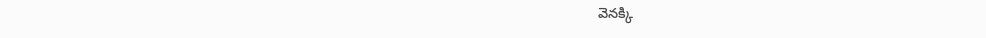వెనక్కి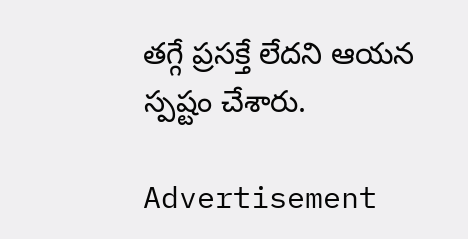తగ్గే ప్రసక్తే లేదని ఆయన స్పష్టం చేశారు.

Advertisement